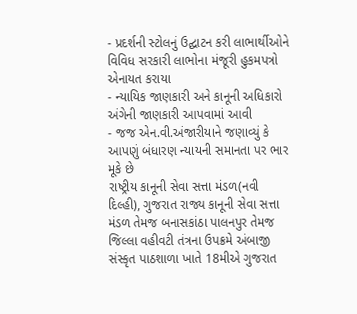- પ્રદર્શની સ્ટોલનું ઉદ્ઘાટન કરી લાભાર્થીઓને વિવિધ સરકારી લાભોના મંજૂરી હુકમપત્રો એનાયત કરાયા
- ન્યાયિક જાણકારી અને કાનૂની અધિકારો અંગેની જાણકારી આપવામાં આવી
- જજ એન.વી.અંજારીયાને જણાવ્યું કે આપણું બંધારણ ન્યાયની સમાનતા પર ભાર મૂકે છે
રાષ્ટ્રીય કાનૂની સેવા સત્તા મંડળ(નવી દિલ્હી), ગુજરાત રાજ્ય કાનૂની સેવા સત્તા મંડળ તેમજ બનાસકાંઠા પાલનપુર તેમજ જિલ્લા વહીવટી તંત્રના ઉપક્રમે અંબાજી સંસ્કૃત પાઠશાળા ખાતે 18મીએ ગુજરાત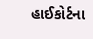હાઈકોર્ટના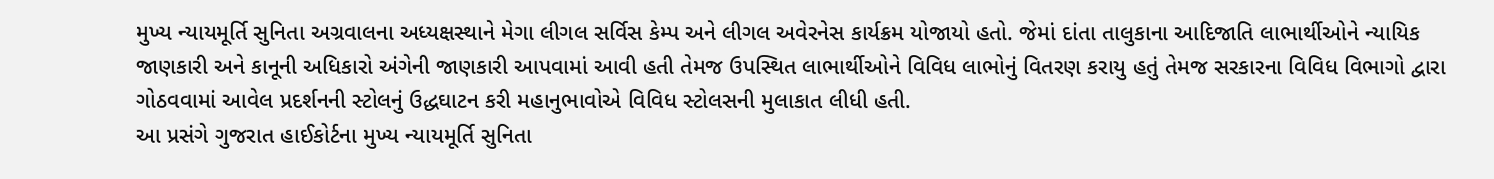મુખ્ય ન્યાયમૂર્તિ સુનિતા અગ્રવાલના અધ્યક્ષસ્થાને મેગા લીગલ સર્વિસ કેમ્પ અને લીગલ અવેરનેસ કાર્યક્રમ યોજાયો હતો. જેમાં દાંતા તાલુકાના આદિજાતિ લાભાર્થીઓને ન્યાયિક જાણકારી અને કાનૂની અધિકારો અંગેની જાણકારી આપવામાં આવી હતી તેમજ ઉપસ્થિત લાભાર્થીઓને વિવિધ લાભોનું વિતરણ કરાયુ હતું તેમજ સરકારના વિવિધ વિભાગો દ્વારા ગોઠવવામાં આવેલ પ્રદર્શનની સ્ટોલનું ઉદ્ધઘાટન કરી મહાનુભાવોએ વિવિધ સ્ટોલસની મુલાકાત લીધી હતી.
આ પ્રસંગે ગુજરાત હાઈકોર્ટના મુખ્ય ન્યાયમૂર્તિ સુનિતા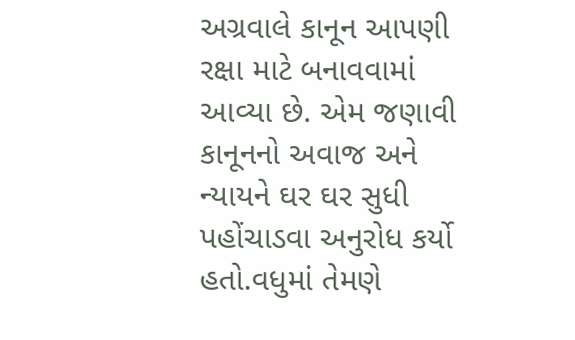અગ્રવાલે કાનૂન આપણી રક્ષા માટે બનાવવામાં આવ્યા છે. એમ જણાવી કાનૂનનો અવાજ અને ન્યાયને ઘર ઘર સુધી પહોંચાડવા અનુરોધ કર્યો હતો.વધુમાં તેમણે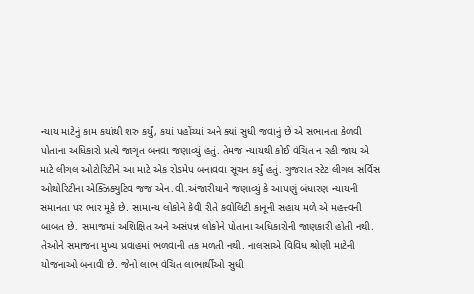ન્યાય માટેનું કામ કયાંથી શરુ કર્યું, કયાં પહોંચ્યાં અને ક્યાં સુધી જવાનું છે એ સભાનતા કેળવી પોતાના અધિકારો પ્રત્યે જાગૃત બનવા જણાવ્યું હતું. તેમજ ન્યાયથી કોઈ વંચિત ન રહી જાય એ માટે લીગલ ઓટોરિટીને આ માટે એક રોડમેપ બનાવવા સૂચન કર્યું હતું. ગુજરાત સ્ટેટ લીગલ સર્વિસ ઓથોરિટીના એક્ઝિક્યુટિવ જજ એન.વી.અંજારીયાને જણાવ્યું કે આપણું બંધારણ ન્યાયની સમાનતા પર ભાર મૂકે છે. સામાન્ય લોકોને કેવી રીતે કવોલિટી કાનૂની સહાય મળે એ મહત્ત્વની બાબત છે. સમાજમાં અશિક્ષિત અને અસંપન્ન લોકોને પોતાના અધિકારોની જાણકારી હોતી નથી. તેઓને સમાજના મુખ્ય પ્રવાહમાં ભળવાની તક મળતી નથી. નાલસાએ વિવિધ શ્રોણી માટેની યોજનાઓ બનાવી છે. જેનો લાભ વંચિત લાભાર્થીઓ સુધી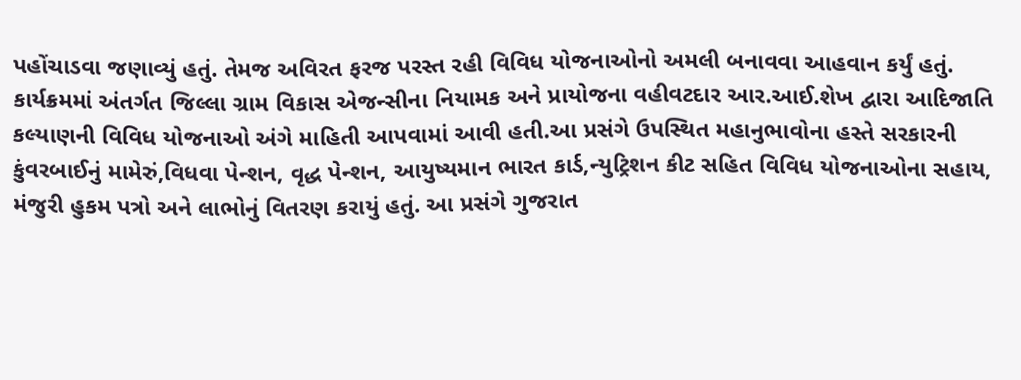પહોંચાડવા જણાવ્યું હતું. તેમજ અવિરત ફરજ પરસ્ત રહી વિવિધ યોજનાઓનો અમલી બનાવવા આહવાન કર્યું હતું. કાર્યક્રમમાં અંતર્ગત જિલ્લા ગ્રામ વિકાસ એજન્સીના નિયામક અને પ્રાયોજના વહીવટદાર આર.આઈ.શેખ દ્વારા આદિજાતિ કલ્યાણની વિવિધ યોજનાઓ અંગે માહિતી આપવામાં આવી હતી.આ પ્રસંગે ઉપસ્થિત મહાનુભાવોના હસ્તે સરકારની કુંવરબાઈનું મામેરું,વિધવા પેન્શન, વૃદ્ધ પેન્શન, આયુષ્યમાન ભારત કાર્ડ,ન્યુટ્રિશન કીટ સહિત વિવિધ યોજનાઓના સહાય, મંજુરી હુકમ પત્રો અને લાભોનું વિતરણ કરાયું હતું. આ પ્રસંગે ગુજરાત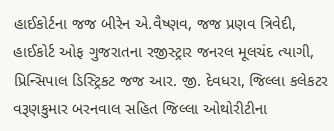હાઈકોર્ટના જજ બીરેન એ.વૈષ્ણવ, જજ પ્રણવ ત્રિવેદી, હાઈકોર્ટ ઓફ ગુજરાતના રજીસ્ટ્રાર જનરલ મૂલચંદ ત્યાગી, પ્રિન્સિપાલ ડિસ્ટ્રિકટ જજ આર. જી. દેવધરા, જિલ્લા કલેકટર વરૂણકુમાર બરનવાલ સહિત જિલ્લા ઓથોરીટીના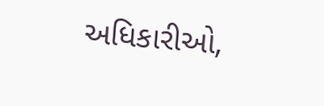અધિકારીઓ,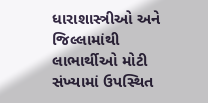ધારાશાસ્ત્રીઓ અને જિલ્લામાંથી લાભાર્થીઓ મોટી સંખ્યામાં ઉપસ્થિત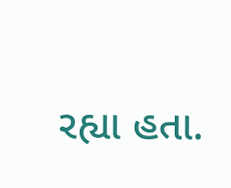રહ્યા હતા.